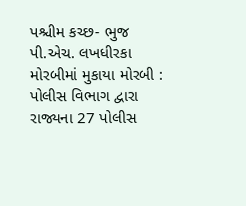પશ્ચીમ કચ્છ- ભુજ પી.એચ. લખધીરકા મોરબીમાં મુકાયા મોરબી : પોલીસ વિભાગ દ્વારા રાજ્યના 27 પોલીસ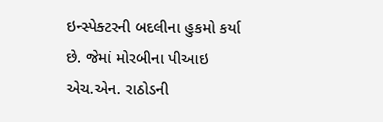ઇન્સ્પેક્ટરની બદલીના હુકમો કર્યા છે. જેમાં મોરબીના પીઆઇ એચ.એન. રાઠોડની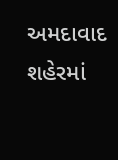અમદાવાદ શહેરમાં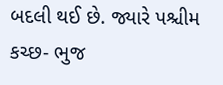બદલી થઈ છે. જ્યારે પશ્ચીમ કચ્છ- ભુજ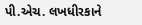પી.એચ. લખધીરકાને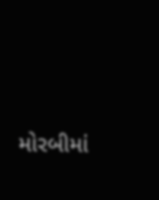મોરબીમાં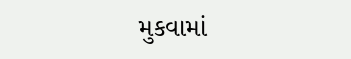મુકવામાં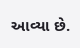આવ્યા છે.